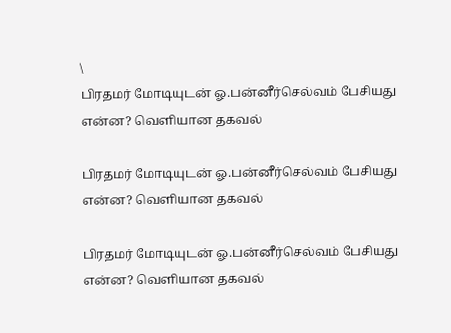\
பிரதமர் மோடியுடன் ஓ.பன்னீர்செல்வம் பேசியது என்ன? வெளியான தகவல்

பிரதமர் மோடியுடன் ஓ.பன்னீர்செல்வம் பேசியது என்ன? வெளியான தகவல்

பிரதமர் மோடியுடன் ஓ.பன்னீர்செல்வம் பேசியது என்ன? வெளியான தகவல்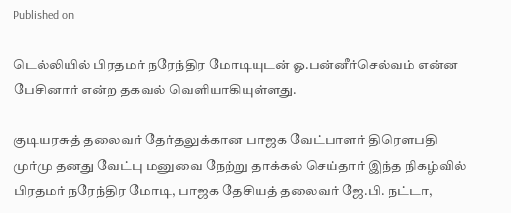Published on

டெல்லியில் பிரதமர் நரேந்திர மோடியுடன் ஓ.பன்னீர்செல்வம் என்ன பேசினார் என்ற தகவல் வெளியாகியுள்ளது.

குடியரசுத் தலைவர் தேர்தலுக்கான பாஜக வேட்பாளர் திரௌபதி முர்மு தனது வேட்பு மனுவை நேற்று தாக்கல் செய்தார் இந்த நிகழ்வில் பிரதமர் நரேந்திர மோடி, பாஜக தேசியத் தலைவர் ஜே.பி. நட்டா,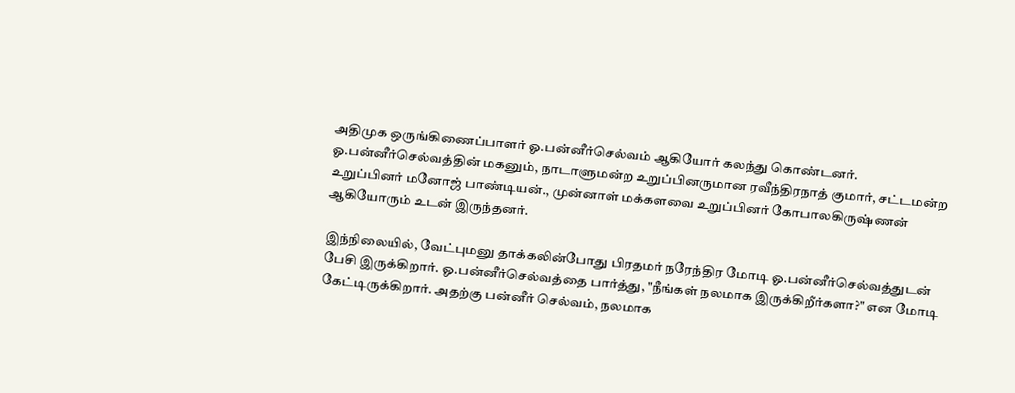அதிமுக ஒருங்கிணைப்பாளர் ஓ.பன்னீர்செல்வம் ஆகியோர் கலந்து கொண்டனர். ஓ.பன்னீர்செல்வத்தின் மகனும், நாடாளுமன்ற உறுப்பினருமான ரவீந்திரநாத் குமார், சட்டமன்ற உறுப்பினர் மனோஜ் பாண்டியன்., முன்னாள் மக்களவை உறுப்பினர் கோபாலகிருஷ்ணன் ஆகியோரும் உடன் இருந்தனர்.

இந்நிலையில், வேட்புமனு தாக்கலின்போது பிரதமர் நரேந்திர மோடி ஓ.பன்னீர்செல்வத்துடன் பேசி இருக்கிறார். ஓ.பன்னீர்செல்வத்தை பார்த்து, "நீங்கள் நலமாக இருக்கிறீர்களா?" என மோடி கேட்டிருக்கிறார். அதற்கு பன்னீர் செல்வம், நலமாக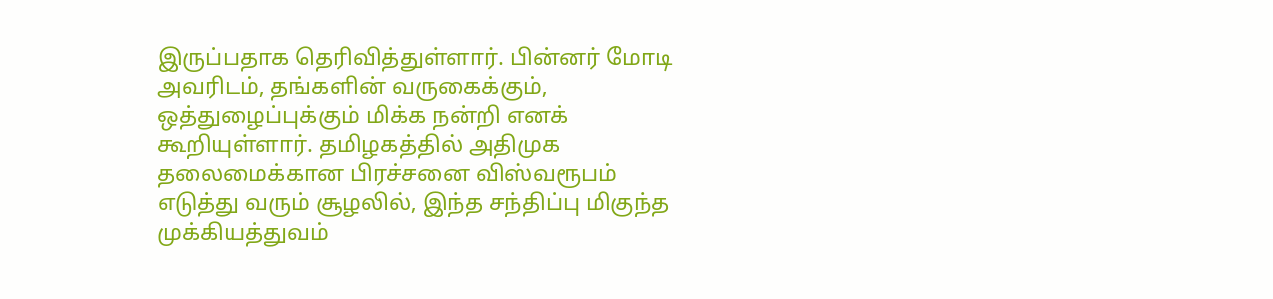இருப்பதாக தெரிவித்துள்ளார். பின்னர் மோடி அவரிடம், தங்களின் வருகைக்கும், ஒத்துழைப்புக்கும் மிக்க நன்றி எனக் கூறியுள்ளார். தமிழகத்தில் அதிமுக தலைமைக்கான பிரச்சனை விஸ்வரூபம் எடுத்து வரும் சூழலில், இந்த சந்திப்பு மிகுந்த முக்கியத்துவம்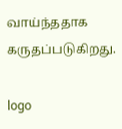வாய்ந்ததாக கருதப்படுகிறது.

logo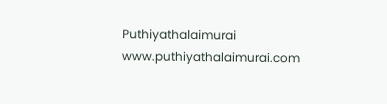Puthiyathalaimurai
www.puthiyathalaimurai.com